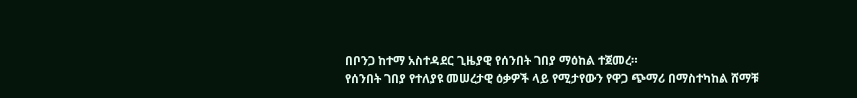በቦንጋ ከተማ አስተዳደር ጊዜያዊ የሰንበት ገበያ ማዕከል ተጀመረ።
የሰንበት ገበያ የተለያዩ መሠረታዊ ዕቃዎች ላይ የሚታየውን የዋጋ ጭማሪ በማስተካከል ሸማቹ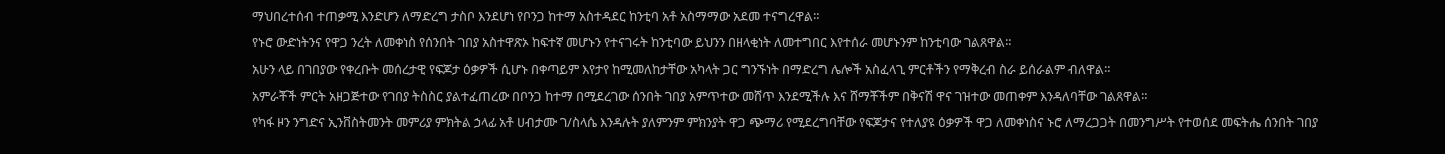ማህበረተሰብ ተጠቃሚ እንድሆን ለማድረግ ታስቦ እንደሆነ የቦንጋ ከተማ አስተዳደር ከንቲባ አቶ አስማማው አደመ ተናግረዋል።
የኑሮ ውድነትንና የዋጋ ንረት ለመቀነስ የሰንበት ገበያ አስተዋጽኦ ከፍተኛ መሆኑን የተናገሩት ከንቲባው ይህንን በዘላቂነት ለመተግበር እየተሰራ መሆኑንም ከንቲባው ገልጸዋል።
አሁን ላይ በገበያው የቀረቡት መሰረታዊ የፍጆታ ዕቃዎች ሲሆኑ በቀጣይም እየታየ ከሚመለከታቸው አካላት ጋር ግንኙነት በማድረግ ሌሎች አስፈላጊ ምርቶችን የማቅረብ ስራ ይሰራልም ብለዋል።
አምራቾች ምርት አዘጋጅተው የገበያ ትስስር ያልተፈጠረው በቦንጋ ከተማ በሚደረገው ሰንበት ገበያ አምጥተው መሸጥ እንደሚችሉ እና ሸማቾችም በቅናሽ ዋና ገዝተው መጠቀም እንዳለባቸው ገልጸዋል።
የካፋ ዞን ንግድና ኢንቨስትመንት መምሪያ ምክትል ኃላፊ አቶ ሀብታሙ ገ/ስላሴ እንዳሉት ያለምንም ምክንያት ዋጋ ጭማሪ የሚደረግባቸው የፍጆታና የተለያዩ ዕቃዎች ዋጋ ለመቀነስና ኑሮ ለማረጋጋት በመንግሥት የተወሰደ መፍትሔ ሰንበት ገበያ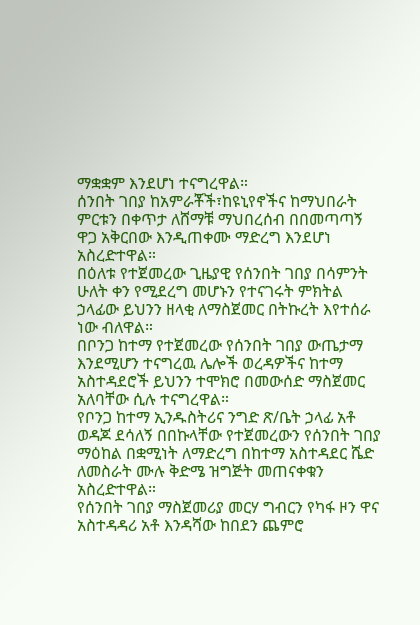ማቋቋም እንደሆነ ተናግረዋል።
ሰንበት ገበያ ከአምራቾች፣ከዩኒየኖችና ከማህበራት ምርቱን በቀጥታ ለሸማቹ ማህበረሰብ በበመጣጣኝ ዋጋ አቅርበው እንዲጠቀሙ ማድረግ እንደሆነ አስረድተዋል።
በዕለቱ የተጀመረው ጊዜያዊ የሰንበት ገበያ በሳምንት ሁለት ቀን የሚደረግ መሆኑን የተናገሩት ምክትል ኃላፊው ይህንን ዘላቂ ለማስጀመር በትኩረት እየተሰራ ነው ብለዋል።
በቦንጋ ከተማ የተጀመረው የሰንበት ገበያ ውጤታማ እንደሚሆን ተናግረዉ ሌሎች ወረዳዎችና ከተማ አስተዳደሮች ይህንን ተሞክሮ በመውሰድ ማስጀመር አለባቸው ሲሉ ተናግረዋል።
የቦንጋ ከተማ ኢንዱስትሪና ንግድ ጽ/ቤት ኃላፊ አቶ ወዳጆ ደሳለኝ በበኩላቸው የተጀመረውን የሰንበት ገበያ ማዕከል በቋሚነት ለማድረግ በከተማ አስተዳደር ሼድ ለመስራት ሙሉ ቅድሜ ዝግጅት መጠናቀቁን አስረድተዋል።
የሰንበት ገበያ ማስጀመሪያ መርሃ ግብርን የካፋ ዞን ዋና አስተዳዳሪ አቶ እንዳሻው ከበደን ጨምሮ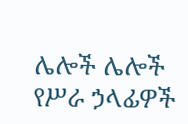ሌሎች ሌሎች የሥራ ኃላፊዎች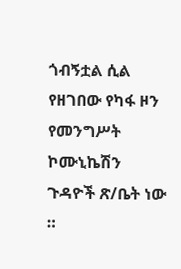ጎብኝቷል ሲል የዘገበው የካፋ ዞን የመንግሥት ኮሙኒኬሽን ጉዳዮች ጽ/ቤት ነው ።